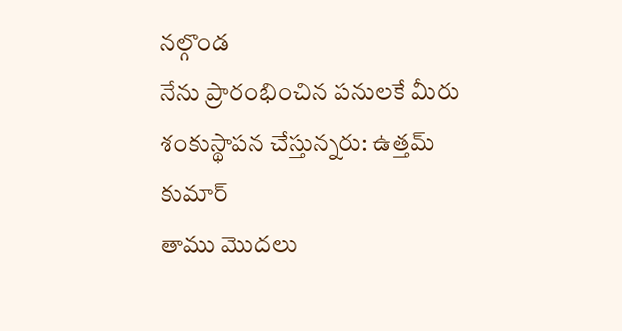నల్గొండ
నేను ప్రారంభించిన పనులకే మీరు శంకుస్థాపన చేస్తున్నరు: ఉత్తమ్ కుమార్
తాము మొదలు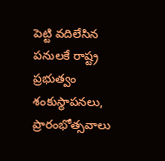పెట్టి వదిలేసిన పనులకే రాష్ట్ర ప్రభుత్వం శంకుస్థాపనలు, ప్రారంభోత్సవాలు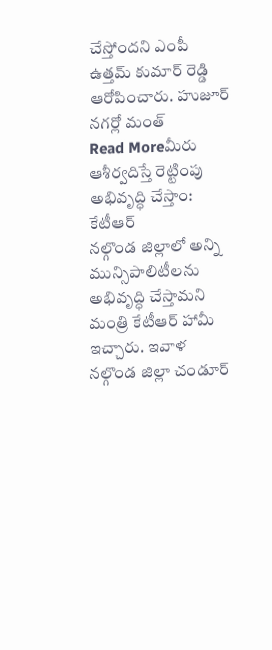చేస్తోందని ఎంపీ ఉత్తమ్ కుమార్ రెడ్డి ఆరోపించారు. హుజూర్ నగర్లో మంత్
Read Moreమీరు ఆశీర్వదిస్తే రెట్టింపు అభివృద్ధి చేస్తాం: కేటీఆర్
నల్గొండ జిల్లాలో అన్ని మున్సిపాలిటీలను అభివృద్ధి చేస్తామని మంత్రి కేటీఆర్ హామీ ఇచ్చారు. ఇవాళ నల్గొండ జిల్లా చండూర్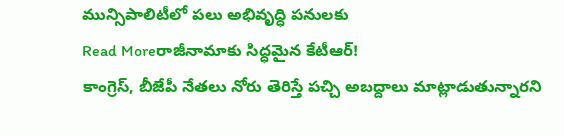మున్సిపాలిటీలో పలు అభివృద్ధి పనులకు
Read Moreరాజీనామాకు సిద్ధమైన కేటీఆర్!
కాంగ్రెస్, బీజేపీ నేతలు నోరు తెరిస్తే పచ్చి అబద్దాలు మాట్లాడుతున్నారని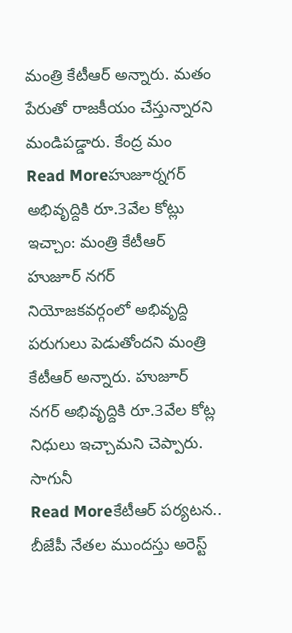మంత్రి కేటీఆర్ అన్నారు. మతం పేరుతో రాజకీయం చేస్తున్నారని మండిపడ్డారు. కేంద్ర మం
Read Moreహుజూర్నగర్ అభివృద్దికి రూ.3వేల కోట్లు ఇచ్చాం: మంత్రి కేటీఆర్
హుజూర్ నగర్ నియోజకవర్గంలో అభివృద్ది పరుగులు పెడుతోందని మంత్రి కేటీఆర్ అన్నారు. హుజూర్ నగర్ అభివృద్దికి రూ.3వేల కోట్ల నిధులు ఇచ్చామని చెప్పారు. సాగునీ
Read Moreకేటీఆర్ పర్యటన.. బీజేపీ నేతల ముందస్తు అరెస్ట్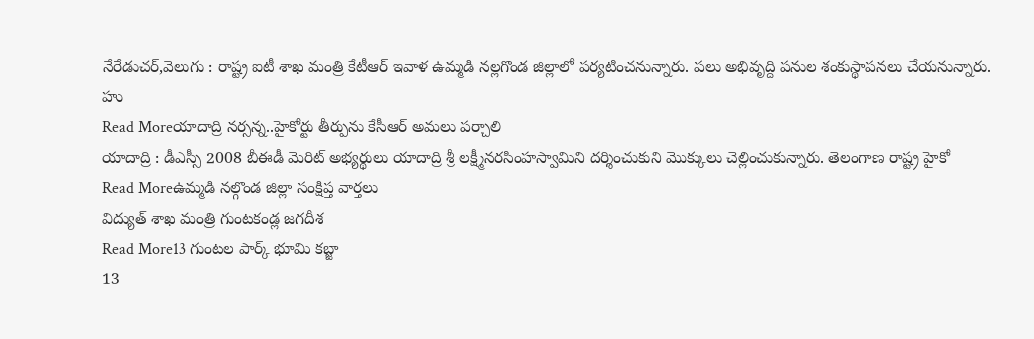నేరేడుచర్,వెలుగు : రాష్ట్ర ఐటీ శాఖ మంత్రి కేటీఆర్ ఇవాళ ఉమ్మడి నల్లగొండ జిల్లాలో పర్యటించనున్నారు. పలు అభివృద్ది పనుల శంకుస్థాపనలు చేయనున్నారు. హు
Read Moreయాదాద్రి నర్సన్న..హైకోర్టు తీర్పును కేసీఆర్ అమలు పర్చాలి
యాదాద్రి : డీఎస్సీ 2008 బీఈడీ మెరిట్ అభ్యర్థులు యాదాద్రి శ్రీ లక్ష్మీనరసింహస్వామిని దర్శించుకుని మొక్కులు చెల్లించుకున్నారు. తెలంగాణ రాష్ట్ర హైకో
Read Moreఉమ్మడి నల్గొండ జిల్లా సంక్షిప్త వార్తలు
విద్యుత్ శాఖ మంత్రి గుంటకండ్ల జగదీశ
Read More13 గుంటల పార్క్ భూమి కబ్జా
13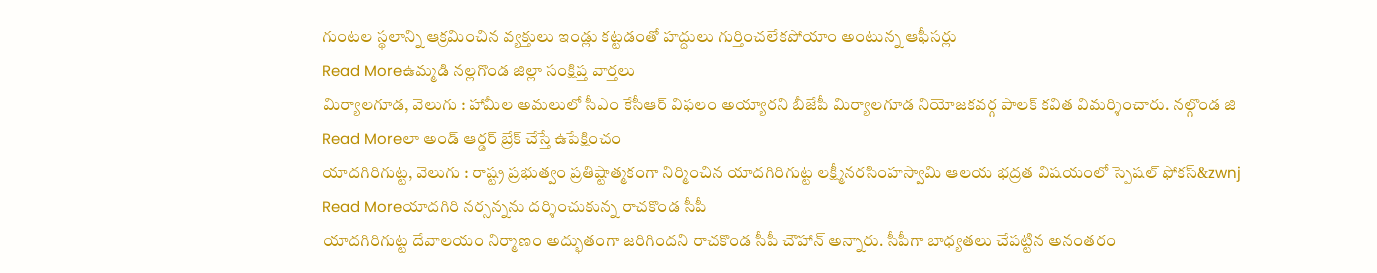గుంటల స్థలాన్ని ఆక్రమించిన వ్యక్తులు ఇండ్లు కట్టడంతో హద్దులు గుర్తించలేకపోయాం అంటున్న ఆఫీసర్లు
Read Moreఉమ్మడి నల్లగొండ జిల్లా సంక్షిప్త వార్తలు
మిర్యాలగూడ, వెలుగు : హామీల అమలులో సీఎం కేసీఆర్ విఫలం అయ్యారని బీజేపీ మిర్యాలగూడ నియోజకవర్గ పాలక్ కవిత విమర్శించారు. నల్గొండ జి
Read Moreలా అండ్ ఆర్డర్ బ్రేక్ చేస్తే ఉపేక్షించం
యాదగిరిగుట్ట, వెలుగు : రాష్ట్ర ప్రభుత్వం ప్రతిష్టాత్మకంగా నిర్మించిన యాదగిరిగుట్ట లక్ష్మీనరసింహస్వామి ఆలయ భద్రత విషయంలో స్పెషల్ ఫోకస్&zwnj
Read Moreయాదగిరి నర్సన్నను దర్శించుకున్న రాచకొండ సీపీ
యాదగిరిగుట్ట దేవాలయం నిర్మాణం అద్భుతంగా జరిగిందని రాచకొండ సీపీ చౌహాన్ అన్నారు. సీపీగా బాధ్యతలు చేపట్టిన అనంతరం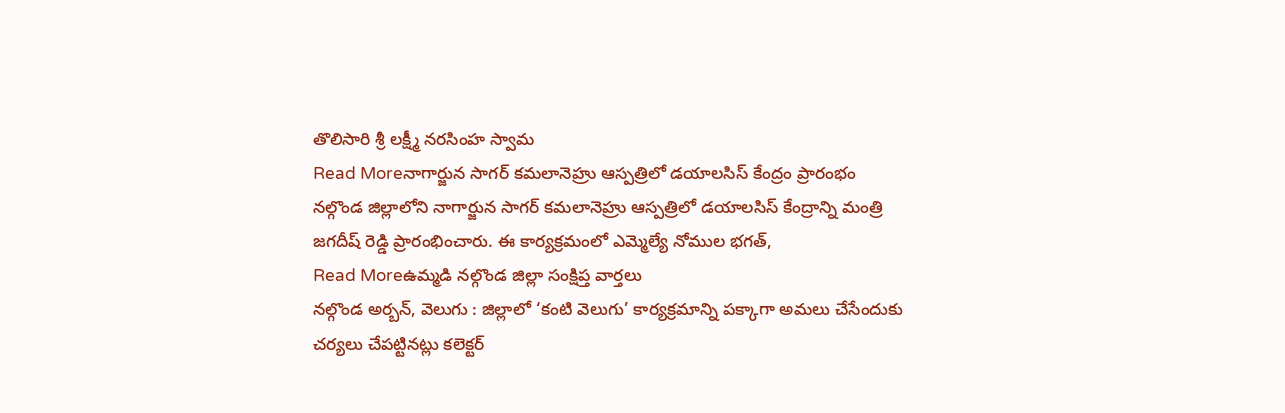తొలిసారి శ్రీ లక్ష్మీ నరసింహ స్వామ
Read Moreనాగార్జున సాగర్ కమలానెహ్రు ఆస్పత్రిలో డయాలసిస్ కేంద్రం ప్రారంభం
నల్గొండ జిల్లాలోని నాగార్జున సాగర్ కమలానెహ్రు ఆస్పత్రిలో డయాలసిస్ కేంద్రాన్ని మంత్రి జగదీష్ రెడ్డి ప్రారంభించారు. ఈ కార్యక్రమంలో ఎమ్మెల్యే నోముల భగత్,
Read Moreఉమ్మడి నల్గొండ జిల్లా సంక్షిప్త వార్తలు
నల్గొండ అర్బన్, వెలుగు : జిల్లాలో ‘కంటి వెలుగు’ కార్యక్రమాన్ని పక్కాగా అమలు చేసేందుకు చర్యలు చేపట్టినట్లు కలెక్టర్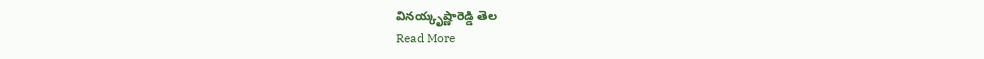వినయ్కృష్ణారెడ్డి తెల
Read More